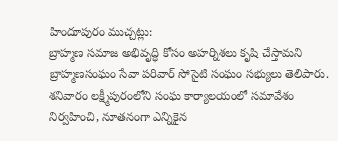హిందూపురం ముచ్చట్లు:
బ్రాహ్మణ సమాజ అభివృద్ధి కోసం అహర్నిశలు కృషి చేస్తామని బ్రాహ్మణసంఘం సేవా పరివార్ సోసైటి సంఘం సభ్యులు తెలిపారు. శనివారం లక్ష్మీపురంలోని సంఘ కార్యాలయంలో సమావేశం నిర్వహించి, నూతనంగా ఎన్నికైన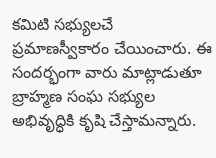కమిటి సభ్యులచే ప్రమాణస్వీకారం చేయించారు. ఈ సందర్భంగా వారు మాట్లాడుతూ బ్రాహ్మణ సంఘ సభ్యుల అభివృద్ధికి కృషి చేస్తామన్నారు.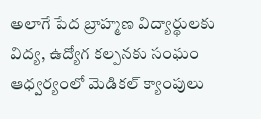అలాగే పేద బ్రాహ్మణ విద్యార్థులకు విద్య, ఉద్యోగ కల్పనకు సంఘం ఆధ్వర్యంలో మెడికల్ క్యాంపులు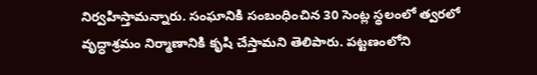నిర్వహిస్తామన్నారు. సంఘానికి సంబంధించిన 30 సెంట్ల స్థలంలో త్వరలో వృద్ధాశ్రమం నిర్మాణానికి కృషి చేస్తామని తెలిపారు. పట్టణంలోని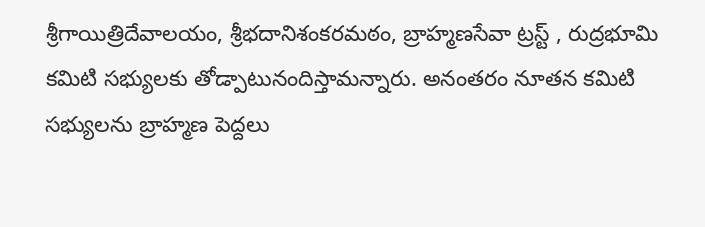శ్రీగాయిత్రిదేవాలయం, శ్రీభదానిశంకరమఠం, బ్రాహ్మణసేవా ట్రస్ట్ , రుద్రభూమి కమిటి సభ్యులకు తోడ్పాటునందిస్తామన్నారు. అనంతరం నూతన కమిటి సభ్యులను బ్రాహ్మణ పెద్దలు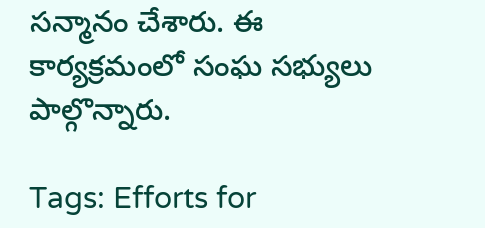సన్మానం చేశారు. ఈ కార్యక్రమంలో సంఘ సభ్యులు పాల్గొన్నారు.

Tags: Efforts for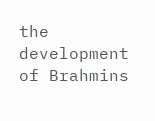the development of Brahmins